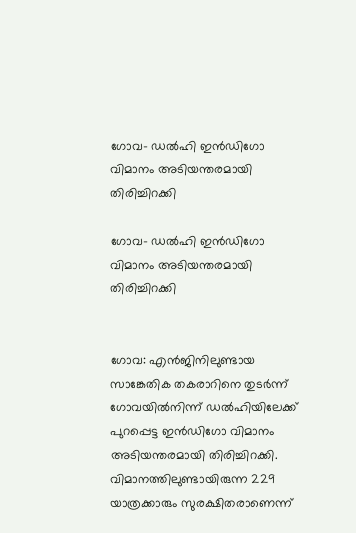ഗോവ- ഡല്‍ഹി ഇന്‍ഡിഗോ വിമാനം അടിയന്തരമായി തിരിച്ചിറക്കി

ഗോവ- ഡല്‍ഹി ഇന്‍ഡിഗോ വിമാനം അടിയന്തരമായി തിരിച്ചിറക്കി


ഗോവ: എന്‍ജിനിലുണ്ടായ സാങ്കേതിക തകരാറിനെ തുടര്‍ന്ന് ഗോവയില്‍നിന്ന് ഡല്‍ഹിയിലേക്ക് പുറപ്പെട്ട ഇന്‍ഡിഗോ വിമാനം അടിയന്തരമായി തിരിച്ചിറക്കി. വിമാനത്തിലുണ്ടായിരുന്ന 229 യാത്രക്കാരും സുരക്ഷിതരാണെന്ന്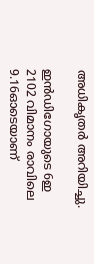അധികൃതര്‍ അറിയിച്ചു.

ഇന്‍ഡിഗോയുടെ 6ഇ 2102 വിമാനം രാവിലെ 9.16ഓടെയാണ്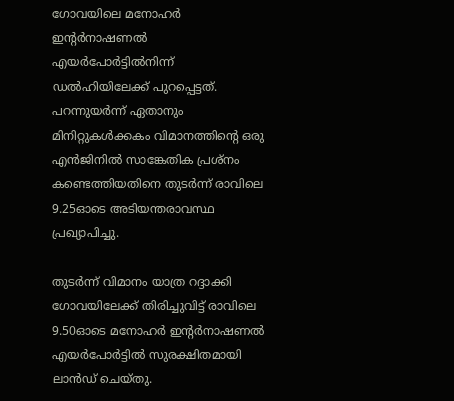ഗോവയിലെ മനോഹര്‍ ഇന്റര്‍നാഷണല്‍ എയര്‍പോര്‍ട്ടില്‍നിന്ന് ഡല്‍ഹിയിലേക്ക് പുറപ്പെട്ടത്. പറന്നുയര്‍ന്ന് ഏതാനും മിനിറ്റുകള്‍ക്കകം വിമാനത്തിന്റെ ഒരു എന്‍ജിനില്‍ സാങ്കേതിക പ്രശ്‌നം കണ്ടെത്തിയതിനെ തുടര്‍ന്ന് രാവിലെ 9.25ഓടെ അടിയന്തരാവസ്ഥ പ്രഖ്യാപിച്ചു.

തുടര്‍ന്ന് വിമാനം യാത്ര റദ്ദാക്കി ഗോവയിലേക്ക് തിരിച്ചുവിട്ട് രാവിലെ 9.50ഓടെ മനോഹര്‍ ഇന്റര്‍നാഷണല്‍ എയര്‍പോര്‍ട്ടില്‍ സുരക്ഷിതമായി ലാന്‍ഡ് ചെയ്തു.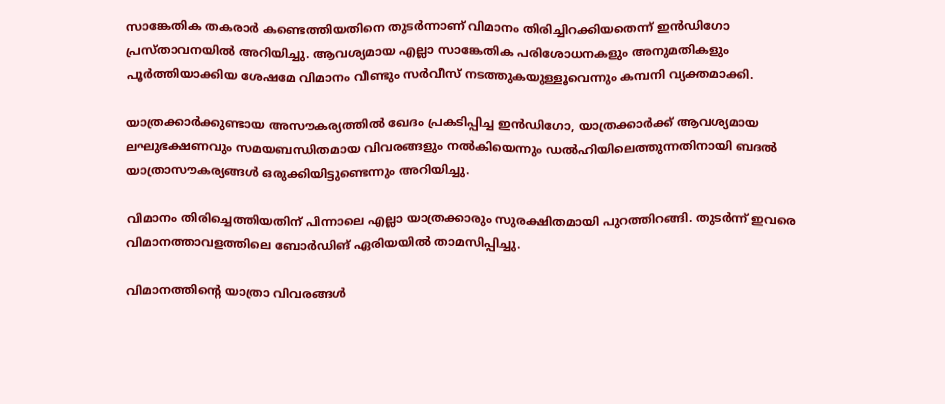സാങ്കേതിക തകരാര്‍ കണ്ടെത്തിയതിനെ തുടര്‍ന്നാണ് വിമാനം തിരിച്ചിറക്കിയതെന്ന് ഇന്‍ഡിഗോ പ്രസ്താവനയില്‍ അറിയിച്ചു. ആവശ്യമായ എല്ലാ സാങ്കേതിക പരിശോധനകളും അനുമതികളും പൂര്‍ത്തിയാക്കിയ ശേഷമേ വിമാനം വീണ്ടും സര്‍വീസ് നടത്തുകയുള്ളൂവെന്നും കമ്പനി വ്യക്തമാക്കി.

യാത്രക്കാര്‍ക്കുണ്ടായ അസൗകര്യത്തില്‍ ഖേദം പ്രകടിപ്പിച്ച ഇന്‍ഡിഗോ, യാത്രക്കാര്‍ക്ക് ആവശ്യമായ ലഘുഭക്ഷണവും സമയബന്ധിതമായ വിവരങ്ങളും നല്‍കിയെന്നും ഡല്‍ഹിയിലെത്തുന്നതിനായി ബദല്‍ യാത്രാസൗകര്യങ്ങള്‍ ഒരുക്കിയിട്ടുണ്ടെന്നും അറിയിച്ചു.

വിമാനം തിരിച്ചെത്തിയതിന് പിന്നാലെ എല്ലാ യാത്രക്കാരും സുരക്ഷിതമായി പുറത്തിറങ്ങി. തുടര്‍ന്ന് ഇവരെ വിമാനത്താവളത്തിലെ ബോര്‍ഡിങ് ഏരിയയില്‍ താമസിപ്പിച്ചു.

വിമാനത്തിന്റെ യാത്രാ വിവരങ്ങള്‍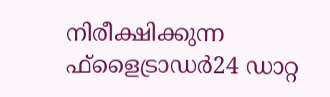നിരീക്ഷിക്കുന്ന ഫ്‌ളൈട്രാഡര്‍24 ഡാറ്റ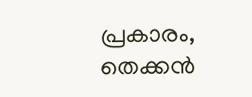പ്രകാരം, തെക്കന്‍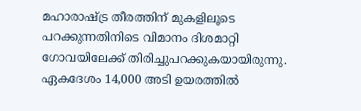മഹാരാഷ്ട്ര തീരത്തിന് മുകളിലൂടെ പറക്കുന്നതിനിടെ വിമാനം ദിശമാറ്റി ഗോവയിലേക്ക് തിരിച്ചുപറക്കുകയായിരുന്നു. ഏകദേശം 14,000 അടി ഉയരത്തില്‍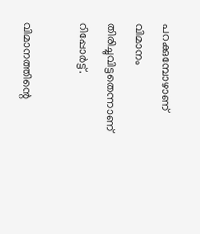പറക്കുമ്പോഴാണ് വിമാനം തിരിച്ചുവിട്ടതെന്നാണ് റിപ്പോര്‍ട്ട്.

വിമാനത്തിന്റെ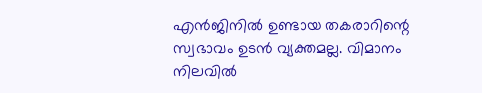എന്‍ജിനില്‍ ഉണ്ടായ തകരാറിന്റെ സ്വഭാവം ഉടന്‍ വ്യക്തമല്ല. വിമാനം നിലവില്‍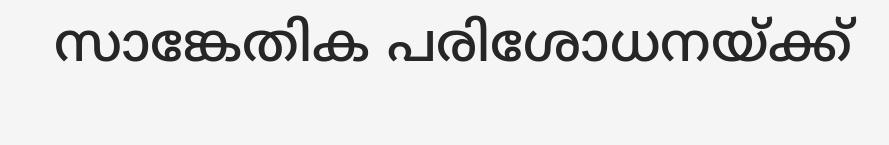സാങ്കേതിക പരിശോധനയ്ക്ക്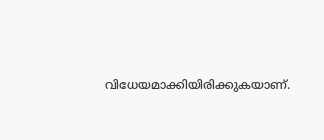വിധേയമാക്കിയിരിക്കുകയാണ്.